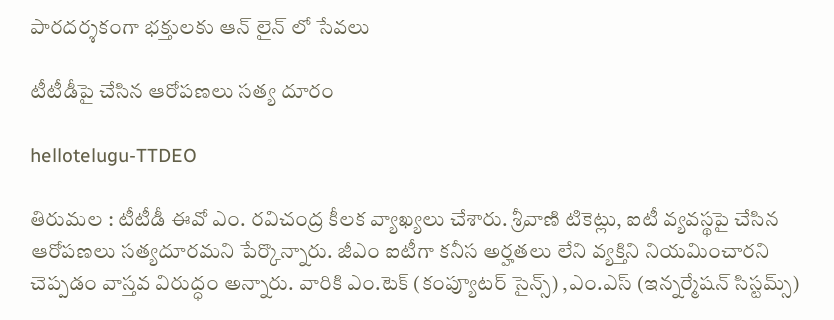పార‌ద‌ర్శ‌కంగా భ‌క్తుల‌కు ఆన్ లైన్ లో సేవ‌లు

టీటీడీపై చేసిన ఆరోప‌ణ‌లు స‌త్య దూరం

hellotelugu-TTDEO

తిరుమ‌ల : టీటీడీ ఈవో ఎం. ర‌విచంద్ర కీల‌క వ్యాఖ్య‌లు చేశారు. శ్రీ‌వాణి టికెట్లు, ఐటీ వ్య‌వ‌స్థ‌పై చేసిన ఆరోప‌ణ‌లు స‌త్య‌దూర‌మ‌ని పేర్కొన్నారు. జీఎం ఐటీగా క‌నీస అర్హ‌త‌లు లేని వ్య‌క్తిని నియ‌మించార‌ని చెప్ప‌డం వాస్త‌వ విరుద్ధం అన్నారు. వారికి ఎం.టెక్ (కంప్యూట‌ర్ సైన్స్) ,ఎం.ఎస్ (ఇన్న‌ర్మేష‌న్ సిస్ట‌మ్స్)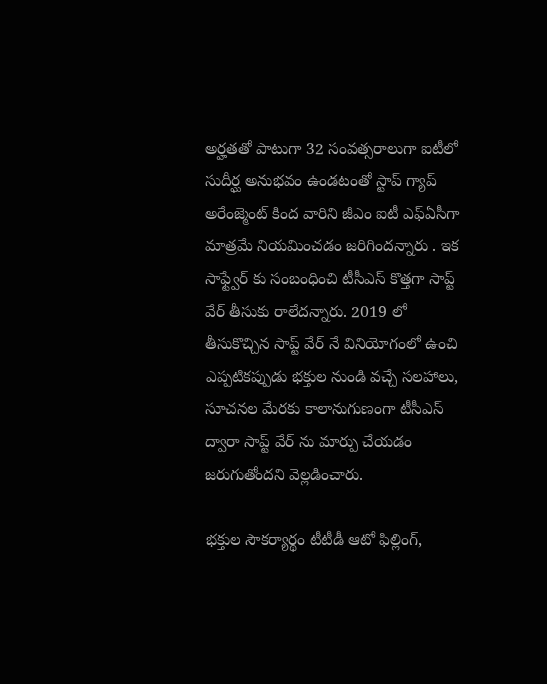అర్హ‌త‌తో పాటుగా 32 సంవ‌త్స‌రాలుగా ఐటీలో సుదీర్ఘ అనుభ‌వం ఉండ‌టంతో స్టాప్ గ్యాప్ అరేంజ్మెంట్ కింద వారిని జీఎం ఐటీ ఎఫ్ఏసీగా మాత్రమే నియ‌మించ‌డం జ‌రిగింద‌న్నారు . ఇక సాఫ్ట్వేర్ కు సంబంధించి టీసీఎస్ కొత్త‌గా సాప్ట్ వేర్ తీసుకు రాలేద‌న్నారు. 2019 లో తీసుకొచ్చిన సాప్ట్ వేర్ నే వినియోగంలో ఉంచి ఎప్ప‌టిక‌ప్పుడు భ‌క్తుల నుండి వ‌చ్చే స‌ల‌హాలు, సూచ‌న‌ల మేర‌కు కాలానుగుణంగా టీసీఎస్ ద్వారా సాప్ట్ వేర్ ను మార్పు చేయ‌డం జ‌రుగుతోంద‌ని వెల్ల‌డించారు.

భక్తుల సౌకర్యార్థం టీటీడీ ఆటో ఫిల్లింగ్‌,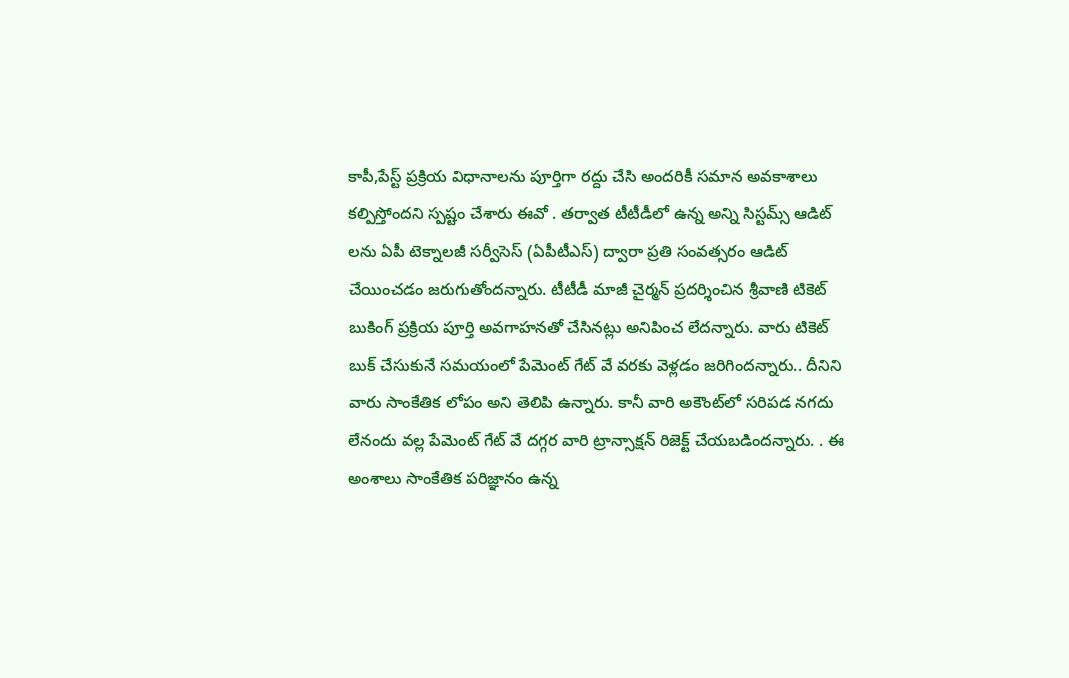కాపీ,పేస్ట్ ప్ర‌క్రియ విధానాలను పూర్తిగా ర‌ద్దు చేసి అంద‌రికీ స‌మాన అవ‌కాశాలు క‌ల్పిస్తోందని స్ప‌ష్టం చేశారు ఈవో . త‌ర్వాత టీటీడీలో ఉన్న అన్ని సిస్టమ్స్ ఆడిట్ ల‌ను ఏపీ టెక్నాల‌జీ స‌ర్వీసెస్ (ఏపీటీఎస్) ద్వారా ప్ర‌తి సంవ‌త్స‌రం ఆడిట్ చేయించ‌డం జ‌రుగుతోంద‌న్నారు. టీటీడీ మాజీ చైర్మ‌న్ ప్ర‌ద‌ర్శించిన శ్రీ‌వాణి టికెట్ బుకింగ్ ప్రక్రియ పూర్తి అవగాహనతో చేసినట్లు అనిపించ లేద‌న్నారు. వారు టికెట్ బుక్ చేసుకునే స‌మ‌యంలో పేమెంట్ గేట్ వే వ‌ర‌కు వెళ్ల‌డం జ‌రిగిందన్నారు.. దీనిని వారు సాంకేతిక లోపం అని తెలిపి ఉన్నారు. కానీ వారి అకౌంట్‌లో స‌రిప‌డ న‌గ‌దు లేనందు వ‌ల్ల పేమెంట్ గేట్ వే ద‌గ్గ‌ర వారి ట్రాన్సాక్ష‌న్ రిజెక్ట్ చేయ‌బ‌డింద‌న్నారు. . ఈ అంశాలు సాంకేతిక ప‌రిజ్ఞానం ఉన్న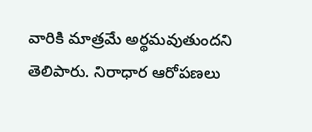వారికి మాత్ర‌మే అర్థ‌మ‌వుతుంద‌ని తెలిపారు. నిరాధార ఆరోప‌ణ‌లు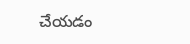చేయ‌డం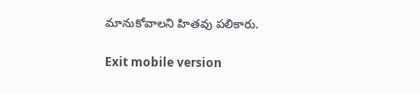మానుకోవాల‌ని హిత‌వు ప‌లికారు.

Exit mobile version